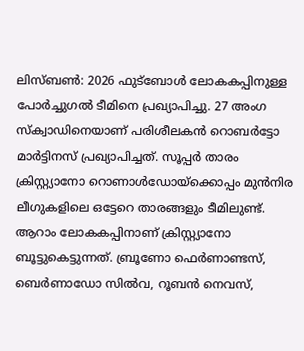ലിസ്ബൺ: 2026 ഫുട്ബോൾ ലോകകപ്പിനുള്ള പോർച്ചുഗൽ ടീമിനെ പ്രഖ്യാപിച്ചു. 27 അംഗ സ്ക്വാഡിനെയാണ് പരിശീലകൻ റൊബർട്ടോ മാർട്ടിനസ് പ്രഖ്യാപിച്ചത്. സൂപ്പർ താരം ക്രിസ്റ്റ്യാനോ റൊണാൾഡോയ്ക്കൊപ്പം മുൻനിര ലീഗുകളിലെ ഒട്ടേറെ താരങ്ങളും ടീമിലുണ്ട്. ആറാം ലോകകപ്പിനാണ് ക്രിസ്റ്റ്യാനോ ബൂട്ടുകെട്ടുന്നത്. ബ്രൂണോ ഫെർണാണ്ടസ്, ബെർണാഡോ സിൽവ, റൂബൻ നെവസ്,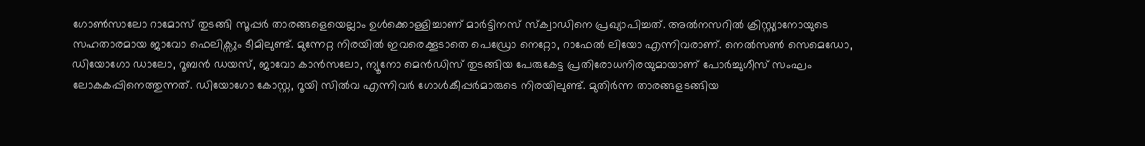ഗോൺസാലോ റാമോസ് തുടങ്ങി സൂപ്പർ താരങ്ങളെയെല്ലാം ഉൾക്കൊള്ളിച്ചാണ് മാർട്ടിനസ് സ്ക്വാഡിനെ പ്രഖ്യാപിച്ചത്. അൽനസറിൽ ക്രിസ്റ്റ്യാനോയുടെ സഹതാരമായ ജാവോ ഫെലിക്സും ടീമിലുണ്ട്. മുന്നേറ്റ നിരയിൽ ഇവരെക്കൂടാതെ പെഡ്രോ നെറ്റോ, റാഫേൽ ലിയോ എന്നിവരാണ്. നെൽസൺ സെമെഡോ, ഡിയോഗോ ഡാലോ, റൂബൻ ഡയസ്, ജാവോ കാൻസലോ, ന്യൂനോ മെൻഡിസ് തുടങ്ങിയ പേരുകേട്ട പ്രതിരോധനിരയുമായാണ് പോർച്ചുഗീസ് സംഘം ലോകകപ്പിനെത്തുന്നത്. ഡിയോഗോ കോസ്റ്റ, റൂയി സിൽവ എന്നിവർ ഗോൾകീപ്പർമാരുടെ നിരയിലുണ്ട്. മുതിർന്ന താരങ്ങളടങ്ങിയ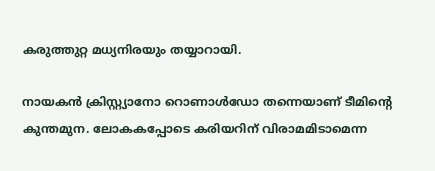കരുത്തുറ്റ മധ്യനിരയും തയ്യാറായി.

നായകൻ ക്രിസ്റ്റ്യാനോ റൊണാൾഡോ തന്നെയാണ് ടീമിന്റെ കുന്തമുന. ലോകകപ്പോടെ കരിയറിന് വിരാമമിടാമെന്ന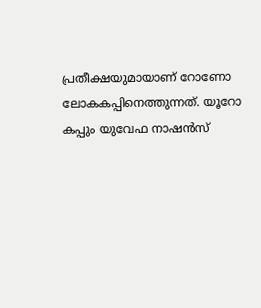പ്രതീക്ഷയുമായാണ് റോണോ ലോകകപ്പിനെത്തുന്നത്. യൂറോ കപ്പും യുവേഫ നാഷൻസ്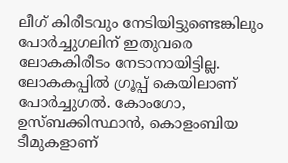ലീഗ് കിരീടവും നേടിയിട്ടുണ്ടെങ്കിലും പോർച്ചുഗലിന് ഇതുവരെ ലോകകിരീടം നേടാനായിട്ടില്ല. ലോകകപ്പിൽ ഗ്രൂപ്പ് കെയിലാണ് പോർച്ചുഗൽ. കോംഗോ, ഉസ്ബക്കിസ്ഥാൻ, കൊളംബിയ ടീമുകളാണ്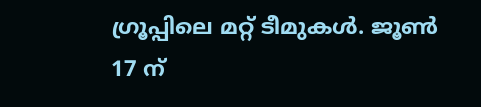ഗ്രൂപ്പിലെ മറ്റ് ടീമുകൾ. ജൂൺ 17 ന്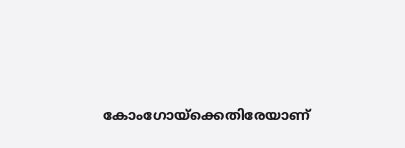കോംഗോയ്ക്കെതിരേയാണ്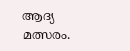ആദ്യ മത്സരം.